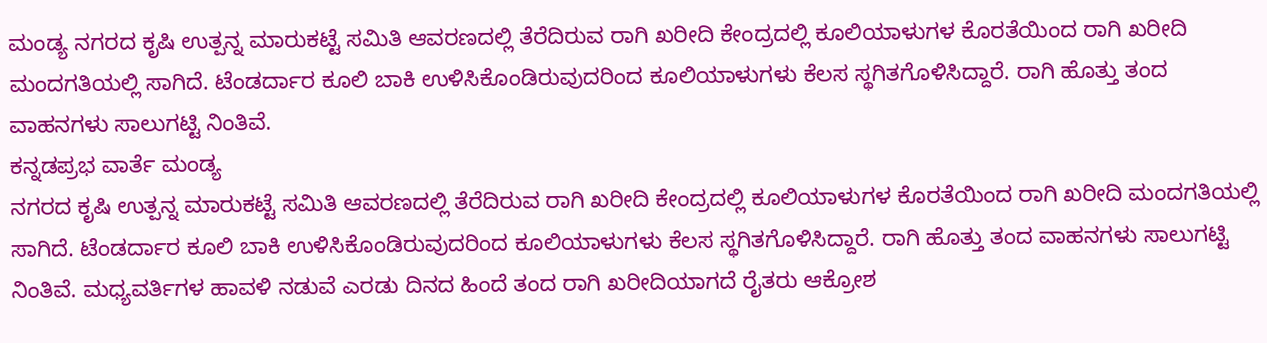ಮಂಡ್ಯ ನಗರದ ಕೃಷಿ ಉತ್ಪನ್ನ ಮಾರುಕಟ್ಟೆ ಸಮಿತಿ ಆವರಣದಲ್ಲಿ ತೆರೆದಿರುವ ರಾಗಿ ಖರೀದಿ ಕೇಂದ್ರದಲ್ಲಿ ಕೂಲಿಯಾಳುಗಳ ಕೊರತೆಯಿಂದ ರಾಗಿ ಖರೀದಿ ಮಂದಗತಿಯಲ್ಲಿ ಸಾಗಿದೆ. ಟೆಂಡರ್ದಾರ ಕೂಲಿ ಬಾಕಿ ಉಳಿಸಿಕೊಂಡಿರುವುದರಿಂದ ಕೂಲಿಯಾಳುಗಳು ಕೆಲಸ ಸ್ಥಗಿತಗೊಳಿಸಿದ್ದಾರೆ. ರಾಗಿ ಹೊತ್ತು ತಂದ ವಾಹನಗಳು ಸಾಲುಗಟ್ಟಿ ನಿಂತಿವೆ.
ಕನ್ನಡಪ್ರಭ ವಾರ್ತೆ ಮಂಡ್ಯ
ನಗರದ ಕೃಷಿ ಉತ್ಪನ್ನ ಮಾರುಕಟ್ಟೆ ಸಮಿತಿ ಆವರಣದಲ್ಲಿ ತೆರೆದಿರುವ ರಾಗಿ ಖರೀದಿ ಕೇಂದ್ರದಲ್ಲಿ ಕೂಲಿಯಾಳುಗಳ ಕೊರತೆಯಿಂದ ರಾಗಿ ಖರೀದಿ ಮಂದಗತಿಯಲ್ಲಿ ಸಾಗಿದೆ. ಟೆಂಡರ್ದಾರ ಕೂಲಿ ಬಾಕಿ ಉಳಿಸಿಕೊಂಡಿರುವುದರಿಂದ ಕೂಲಿಯಾಳುಗಳು ಕೆಲಸ ಸ್ಥಗಿತಗೊಳಿಸಿದ್ದಾರೆ. ರಾಗಿ ಹೊತ್ತು ತಂದ ವಾಹನಗಳು ಸಾಲುಗಟ್ಟಿ ನಿಂತಿವೆ. ಮಧ್ಯವರ್ತಿಗಳ ಹಾವಳಿ ನಡುವೆ ಎರಡು ದಿನದ ಹಿಂದೆ ತಂದ ರಾಗಿ ಖರೀದಿಯಾಗದೆ ರೈತರು ಆಕ್ರೋಶ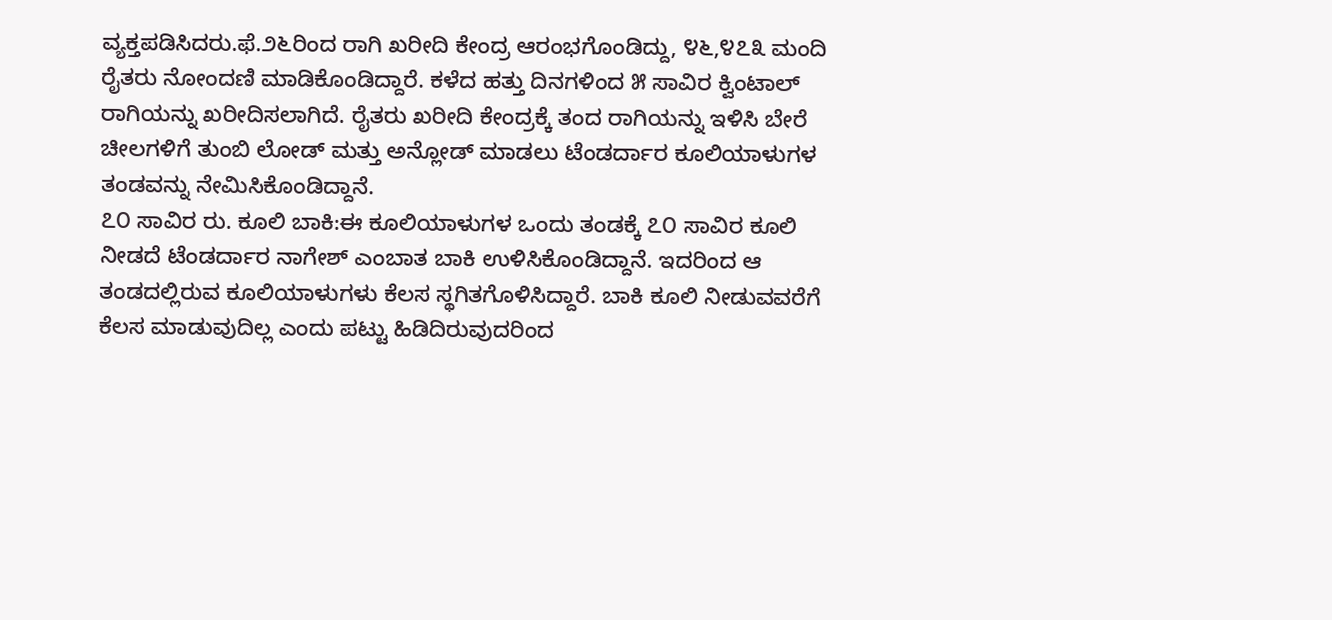ವ್ಯಕ್ತಪಡಿಸಿದರು.ಫೆ.೨೬ರಿಂದ ರಾಗಿ ಖರೀದಿ ಕೇಂದ್ರ ಆರಂಭಗೊಂಡಿದ್ದು, ೪೬,೪೭೩ ಮಂದಿ ರೈತರು ನೋಂದಣಿ ಮಾಡಿಕೊಂಡಿದ್ದಾರೆ. ಕಳೆದ ಹತ್ತು ದಿನಗಳಿಂದ ೫ ಸಾವಿರ ಕ್ವಿಂಟಾಲ್ ರಾಗಿಯನ್ನು ಖರೀದಿಸಲಾಗಿದೆ. ರೈತರು ಖರೀದಿ ಕೇಂದ್ರಕ್ಕೆ ತಂದ ರಾಗಿಯನ್ನು ಇಳಿಸಿ ಬೇರೆ ಚೀಲಗಳಿಗೆ ತುಂಬಿ ಲೋಡ್ ಮತ್ತು ಅನ್ಲೋಡ್ ಮಾಡಲು ಟೆಂಡರ್ದಾರ ಕೂಲಿಯಾಳುಗಳ ತಂಡವನ್ನು ನೇಮಿಸಿಕೊಂಡಿದ್ದಾನೆ.
೭೦ ಸಾವಿರ ರು. ಕೂಲಿ ಬಾಕಿ:ಈ ಕೂಲಿಯಾಳುಗಳ ಒಂದು ತಂಡಕ್ಕೆ ೭೦ ಸಾವಿರ ಕೂಲಿ ನೀಡದೆ ಟೆಂಡರ್ದಾರ ನಾಗೇಶ್ ಎಂಬಾತ ಬಾಕಿ ಉಳಿಸಿಕೊಂಡಿದ್ದಾನೆ. ಇದರಿಂದ ಆ ತಂಡದಲ್ಲಿರುವ ಕೂಲಿಯಾಳುಗಳು ಕೆಲಸ ಸ್ಥಗಿತಗೊಳಿಸಿದ್ದಾರೆ. ಬಾಕಿ ಕೂಲಿ ನೀಡುವವರೆಗೆ ಕೆಲಸ ಮಾಡುವುದಿಲ್ಲ ಎಂದು ಪಟ್ಟು ಹಿಡಿದಿರುವುದರಿಂದ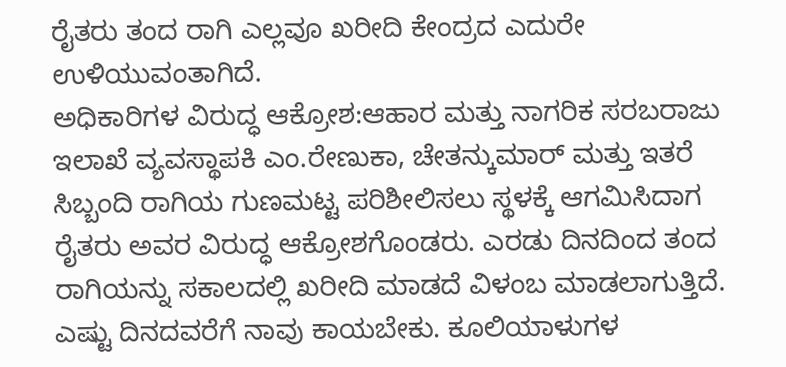ರೈತರು ತಂದ ರಾಗಿ ಎಲ್ಲವೂ ಖರೀದಿ ಕೇಂದ್ರದ ಎದುರೇ ಉಳಿಯುವಂತಾಗಿದೆ.
ಅಧಿಕಾರಿಗಳ ವಿರುದ್ಧ ಆಕ್ರೋಶ:ಆಹಾರ ಮತ್ತು ನಾಗರಿಕ ಸರಬರಾಜು ಇಲಾಖೆ ವ್ಯವಸ್ಥಾಪಕಿ ಎಂ.ರೇಣುಕಾ, ಚೇತನ್ಕುಮಾರ್ ಮತ್ತು ಇತರೆ ಸಿಬ್ಬಂದಿ ರಾಗಿಯ ಗುಣಮಟ್ಟ ಪರಿಶೀಲಿಸಲು ಸ್ಥಳಕ್ಕೆ ಆಗಮಿಸಿದಾಗ ರೈತರು ಅವರ ವಿರುದ್ಧ ಆಕ್ರೋಶಗೊಂಡರು. ಎರಡು ದಿನದಿಂದ ತಂದ ರಾಗಿಯನ್ನು ಸಕಾಲದಲ್ಲಿ ಖರೀದಿ ಮಾಡದೆ ವಿಳಂಬ ಮಾಡಲಾಗುತ್ತಿದೆ. ಎಷ್ಟು ದಿನದವರೆಗೆ ನಾವು ಕಾಯಬೇಕು. ಕೂಲಿಯಾಳುಗಳ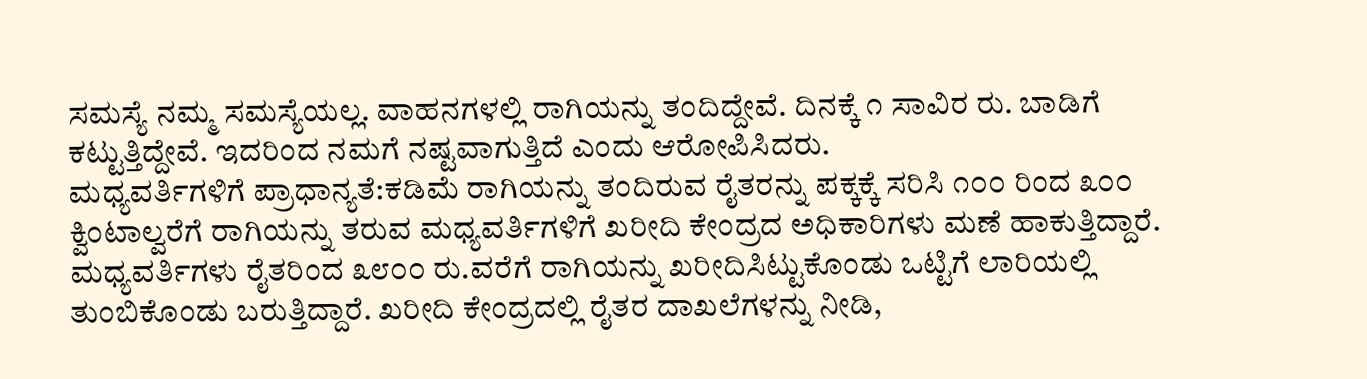ಸಮಸ್ಯೆ ನಮ್ಮ ಸಮಸ್ಯೆಯಲ್ಲ. ವಾಹನಗಳಲ್ಲಿ ರಾಗಿಯನ್ನು ತಂದಿದ್ದೇವೆ. ದಿನಕ್ಕೆ ೧ ಸಾವಿರ ರು. ಬಾಡಿಗೆ ಕಟ್ಟುತ್ತಿದ್ದೇವೆ. ಇದರಿಂದ ನಮಗೆ ನಷ್ಟವಾಗುತ್ತಿದೆ ಎಂದು ಆರೋಪಿಸಿದರು.
ಮಧ್ಯವರ್ತಿಗಳಿಗೆ ಪ್ರಾಧಾನ್ಯತೆ:ಕಡಿಮೆ ರಾಗಿಯನ್ನು ತಂದಿರುವ ರೈತರನ್ನು ಪಕ್ಕಕ್ಕೆ ಸರಿಸಿ ೧೦೦ ರಿಂದ ೩೦೦ ಕ್ವಿಂಟಾಲ್ವರೆಗೆ ರಾಗಿಯನ್ನು ತರುವ ಮಧ್ಯವರ್ತಿಗಳಿಗೆ ಖರೀದಿ ಕೇಂದ್ರದ ಅಧಿಕಾರಿಗಳು ಮಣೆ ಹಾಕುತ್ತಿದ್ದಾರೆ. ಮಧ್ಯವರ್ತಿಗಳು ರೈತರಿಂದ ೩೮೦೦ ರು.ವರೆಗೆ ರಾಗಿಯನ್ನು ಖರೀದಿಸಿಟ್ಟುಕೊಂಡು ಒಟ್ಟಿಗೆ ಲಾರಿಯಲ್ಲಿ ತುಂಬಿಕೊಂಡು ಬರುತ್ತಿದ್ದಾರೆ. ಖರೀದಿ ಕೇಂದ್ರದಲ್ಲಿ ರೈತರ ದಾಖಲೆಗಳನ್ನು ನೀಡಿ,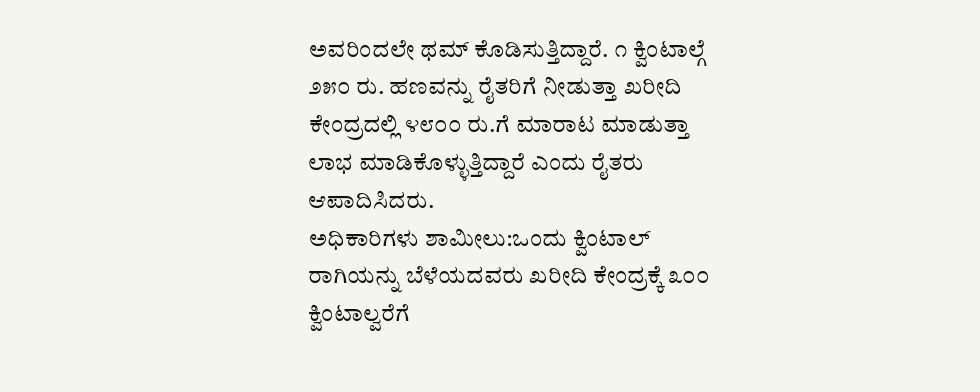ಅವರಿಂದಲೇ ಥಮ್ ಕೊಡಿಸುತ್ತಿದ್ದಾರೆ. ೧ ಕ್ವಿಂಟಾಲ್ಗೆ ೨೫೦ ರು. ಹಣವನ್ನು ರೈತರಿಗೆ ನೀಡುತ್ತಾ ಖರೀದಿ ಕೇಂದ್ರದಲ್ಲಿ ೪೮೦೦ ರು.ಗೆ ಮಾರಾಟ ಮಾಡುತ್ತಾ ಲಾಭ ಮಾಡಿಕೊಳ್ಳುತ್ತಿದ್ದಾರೆ ಎಂದು ರೈತರು ಆಪಾದಿಸಿದರು.
ಅಧಿಕಾರಿಗಳು ಶಾಮೀಲು:ಒಂದು ಕ್ವಿಂಟಾಲ್ ರಾಗಿಯನ್ನು ಬೆಳೆಯದವರು ಖರೀದಿ ಕೇಂದ್ರಕ್ಕೆ ೩೦೦ ಕ್ವಿಂಟಾಲ್ವರೆಗೆ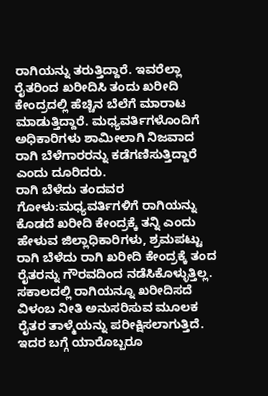ರಾಗಿಯನ್ನು ತರುತ್ತಿದ್ದಾರೆ. ಇವರೆಲ್ಲಾ ರೈತರಿಂದ ಖರೀದಿಸಿ ತಂದು ಖರೀದಿ ಕೇಂದ್ರದಲ್ಲಿ ಹೆಚ್ಚಿನ ಬೆಲೆಗೆ ಮಾರಾಟ ಮಾಡುತ್ತಿದ್ದಾರೆ. ಮಧ್ಯವರ್ತಿಗಳೊಂದಿಗೆ ಅಧಿಕಾರಿಗಳು ಶಾಮೀಲಾಗಿ ನಿಜವಾದ ರಾಗಿ ಬೆಳೆಗಾರರನ್ನು ಕಡೆಗಣಿಸುತ್ತಿದ್ದಾರೆ ಎಂದು ದೂರಿದರು.
ರಾಗಿ ಬೆಳೆದು ತಂದವರ ಗೋಳು:ಮಧ್ಯವರ್ತಿಗಳಿಗೆ ರಾಗಿಯನ್ನು ಕೊಡದೆ ಖರೀದಿ ಕೇಂದ್ರಕ್ಕೆ ತನ್ನಿ ಎಂದು ಹೇಳುವ ಜಿಲ್ಲಾಧಿಕಾರಿಗಳು, ಶ್ರಮಪಟ್ಟು ರಾಗಿ ಬೆಳೆದು ರಾಗಿ ಖರೀದಿ ಕೇಂದ್ರಕ್ಕೆ ತಂದ ರೈತರನ್ನು ಗೌರವದಿಂದ ನಡೆಸಿಕೊಳ್ಳುತ್ತಿಲ್ಲ. ಸಕಾಲದಲ್ಲಿ ರಾಗಿಯನ್ನೂ ಖರೀದಿಸದೆ ವಿಳಂಬ ನೀತಿ ಅನುಸರಿಸುವ ಮೂಲಕ ರೈತರ ತಾಳ್ಮೆಯನ್ನು ಪರೀಕ್ಷಿಸಲಾಗುತ್ತಿದೆ. ಇದರ ಬಗ್ಗೆ ಯಾರೊಬ್ಬರೂ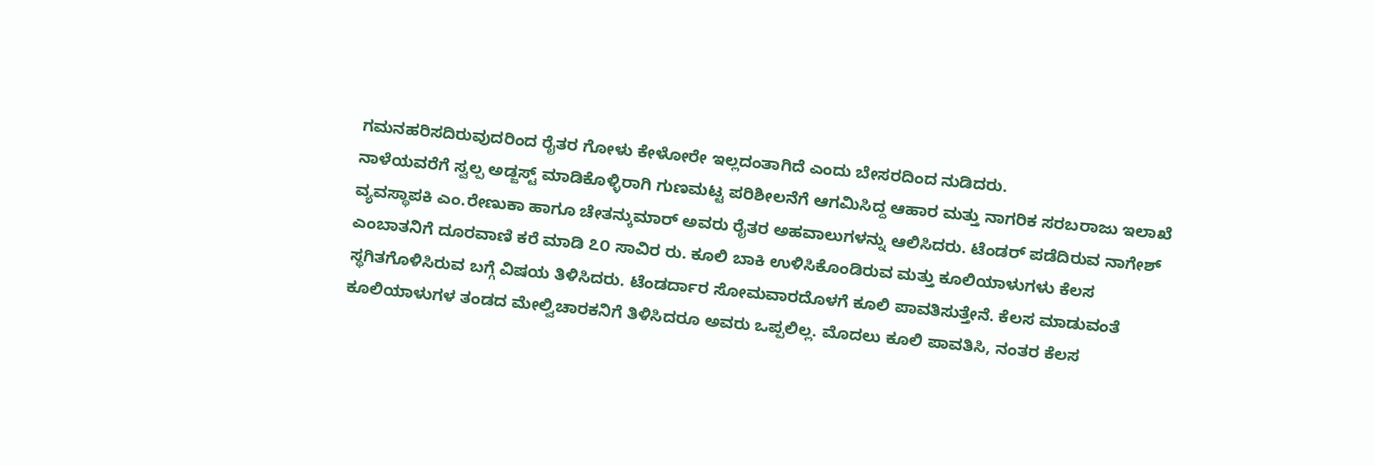ಗಮನಹರಿಸದಿರುವುದರಿಂದ ರೈತರ ಗೋಳು ಕೇಳೋರೇ ಇಲ್ಲದಂತಾಗಿದೆ ಎಂದು ಬೇಸರದಿಂದ ನುಡಿದರು.
ನಾಳೆಯವರೆಗೆ ಸ್ವಲ್ಪ ಅಡ್ಜಸ್ಟ್ ಮಾಡಿಕೊಳ್ಳಿರಾಗಿ ಗುಣಮಟ್ಟ ಪರಿಶೀಲನೆಗೆ ಆಗಮಿಸಿದ್ದ ಆಹಾರ ಮತ್ತು ನಾಗರಿಕ ಸರಬರಾಜು ಇಲಾಖೆ ವ್ಯವಸ್ಥಾಪಕಿ ಎಂ.ರೇಣುಕಾ ಹಾಗೂ ಚೇತನ್ಕುಮಾರ್ ಅವರು ರೈತರ ಅಹವಾಲುಗಳನ್ನು ಆಲಿಸಿದರು. ಟೆಂಡರ್ ಪಡೆದಿರುವ ನಾಗೇಶ್ ಎಂಬಾತನಿಗೆ ದೂರವಾಣಿ ಕರೆ ಮಾಡಿ ೭೦ ಸಾವಿರ ರು. ಕೂಲಿ ಬಾಕಿ ಉಳಿಸಿಕೊಂಡಿರುವ ಮತ್ತು ಕೂಲಿಯಾಳುಗಳು ಕೆಲಸ ಸ್ಥಗಿತಗೊಳಿಸಿರುವ ಬಗ್ಗೆ ವಿಷಯ ತಿಳಿಸಿದರು. ಟೆಂಡರ್ದಾರ ಸೋಮವಾರದೊಳಗೆ ಕೂಲಿ ಪಾವತಿಸುತ್ತೇನೆ. ಕೆಲಸ ಮಾಡುವಂತೆ ಕೂಲಿಯಾಳುಗಳ ತಂಡದ ಮೇಲ್ವಿಚಾರಕನಿಗೆ ತಿಳಿಸಿದರೂ ಅವರು ಒಪ್ಪಲಿಲ್ಲ. ಮೊದಲು ಕೂಲಿ ಪಾವತಿಸಿ, ನಂತರ ಕೆಲಸ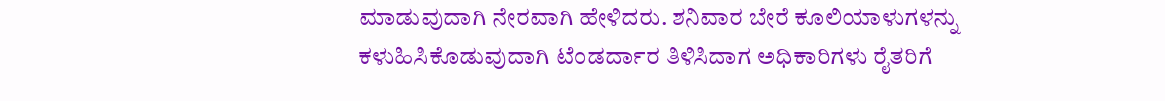ಮಾಡುವುದಾಗಿ ನೇರವಾಗಿ ಹೇಳಿದರು. ಶನಿವಾರ ಬೇರೆ ಕೂಲಿಯಾಳುಗಳನ್ನು ಕಳುಹಿಸಿಕೊಡುವುದಾಗಿ ಟೆಂಡರ್ದಾರ ತಿಳಿಸಿದಾಗ ಅಧಿಕಾರಿಗಳು ರೈತರಿಗೆ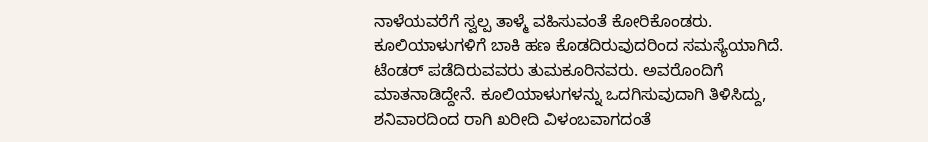ನಾಳೆಯವರೆಗೆ ಸ್ವಲ್ಪ ತಾಳ್ಮೆ ವಹಿಸುವಂತೆ ಕೋರಿಕೊಂಡರು.
ಕೂಲಿಯಾಳುಗಳಿಗೆ ಬಾಕಿ ಹಣ ಕೊಡದಿರುವುದರಿಂದ ಸಮಸ್ಯೆಯಾಗಿದೆ. ಟೆಂಡರ್ ಪಡೆದಿರುವವರು ತುಮಕೂರಿನವರು. ಅವರೊಂದಿಗೆ ಮಾತನಾಡಿದ್ದೇನೆ. ಕೂಲಿಯಾಳುಗಳನ್ನು ಒದಗಿಸುವುದಾಗಿ ತಿಳಿಸಿದ್ದು, ಶನಿವಾರದಿಂದ ರಾಗಿ ಖರೀದಿ ವಿಳಂಬವಾಗದಂತೆ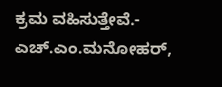ಕ್ರಮ ವಹಿಸುತ್ತೇವೆ.- ಎಚ್.ಎಂ.ಮನೋಹರ್,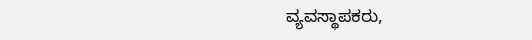ವ್ಯವಸ್ಥಾಪಕರು,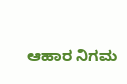ಆಹಾರ ನಿಗಮ